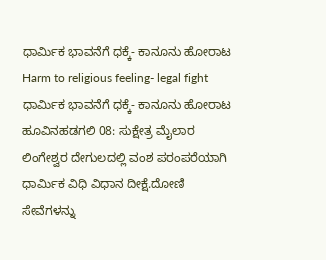ಧಾರ್ಮಿಕ ಭಾವನೆಗೆ ಧಕ್ಕೆ- ಕಾನೂನು ಹೋರಾಟ
Harm to religious feeling- legal fight
ಧಾರ್ಮಿಕ ಭಾವನೆಗೆ ಧಕ್ಕೆ- ಕಾನೂನು ಹೋರಾಟ
ಹೂವಿನಹಡಗಲಿ 08: ಸುಕ್ಷೇತ್ರ ಮೈಲಾರ ಲಿಂಗೇಶ್ವರ ದೇಗುಲದಲ್ಲಿ ವಂಶ ಪರಂಪರೆಯಾಗಿ ಧಾರ್ಮಿಕ ವಿಧಿ ವಿಧಾನ ದೀಕ್ಷೆ.ದೋಣಿ ಸೇವೆಗಳನ್ನು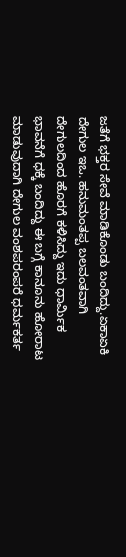ಜತೆಗೆ ಭಕ್ತರ ಸೇವೆ ಮಾಡಿಕೊಂಡು ಬಂದಿದ್ದು.ಏಕಾಏಕಿ ದೇಗುಲ ಇಒ. ಹನುಮಂತಪ್ಪ ಬಲವಂತವಾಗಿ ದೇಗುಲದಿಂದ ಹೊರಗೆ ಕಳಿಸಿದ್ದು ಇದು ಧಾರ್ಮಿಕ ಭಾವನೆಗೆ ಧಕ್ಕೆ ಬಂದಿದ್ದು ಈ ಬಗ್ಗೆ ಕಾನೂನು ಹೋರಾಟ ಮಾಡುವುದಾಗಿ ದೇಗುಲ ವಂಶಪರಂಪರೆ ಧರ್ಮಕರ್ತ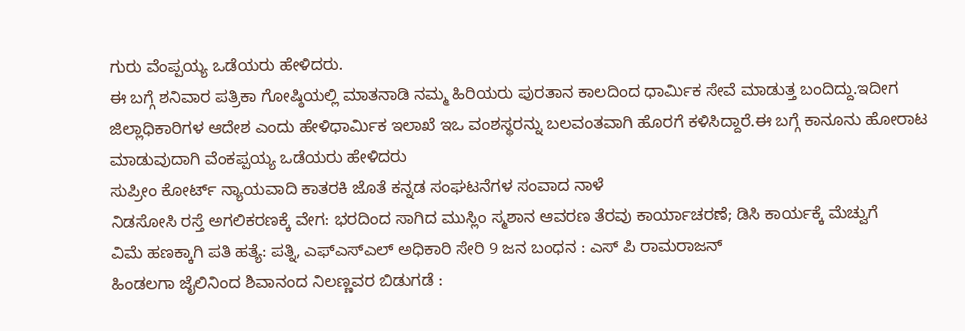ಗುರು ವೆಂಪ್ಪಯ್ಯ ಒಡೆಯರು ಹೇಳಿದರು.
ಈ ಬಗ್ಗೆ ಶನಿವಾರ ಪತ್ರಿಕಾ ಗೋಷ್ಠಿಯಲ್ಲಿ ಮಾತನಾಡಿ ನಮ್ಮ ಹಿರಿಯರು ಪುರತಾನ ಕಾಲದಿಂದ ಧಾರ್ಮಿಕ ಸೇವೆ ಮಾಡುತ್ತ ಬಂದಿದ್ದು.ಇದೀಗ ಜಿಲ್ಲಾಧಿಕಾರಿಗಳ ಆದೇಶ ಎಂದು ಹೇಳಿಧಾರ್ಮಿಕ ಇಲಾಖೆ ಇಒ ವಂಶಸ್ಥರನ್ನು ಬಲವಂತವಾಗಿ ಹೊರಗೆ ಕಳಿಸಿದ್ದಾರೆ.ಈ ಬಗ್ಗೆ ಕಾನೂನು ಹೋರಾಟ ಮಾಡುವುದಾಗಿ ವೆಂಕಪ್ಪಯ್ಯ ಒಡೆಯರು ಹೇಳಿದರು
ಸುಪ್ರೀಂ ಕೋರ್ಟ್ ನ್ಯಾಯವಾದಿ ಕಾತರಕಿ ಜೊತೆ ಕನ್ನಡ ಸಂಘಟನೆಗಳ ಸಂವಾದ ನಾಳೆ
ನಿಡಸೋಸಿ ರಸ್ತೆ ಅಗಲಿಕರಣಕ್ಕೆ ವೇಗ: ಭರದಿಂದ ಸಾಗಿದ ಮುಸ್ಲಿಂ ಸ್ಮಶಾನ ಆವರಣ ತೆರವು ಕಾರ್ಯಾಚರಣೆ; ಡಿಸಿ ಕಾರ್ಯಕ್ಕೆ ಮೆಚ್ವುಗೆ
ವಿಮೆ ಹಣಕ್ಕಾಗಿ ಪತಿ ಹತ್ಯೆ: ಪತ್ನಿ, ಎಫ್ಎಸ್ಎಲ್ ಅಧಿಕಾರಿ ಸೇರಿ 9 ಜನ ಬಂಧನ : ಎಸ್ ಪಿ ರಾಮರಾಜನ್
ಹಿಂಡಲಗಾ ಜೈಲಿನಿಂದ ಶಿವಾನಂದ ನಿಲಣ್ಣವರ ಬಿಡುಗಡೆ :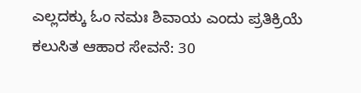ಎಲ್ಲದಕ್ಕು ಓಂ ನಮಃ ಶಿವಾಯ ಎಂದು ಪ್ರತಿಕ್ರಿಯೆ
ಕಲುಸಿತ ಆಹಾರ ಸೇವನೆ: 30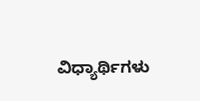ವಿಧ್ಯಾರ್ಥಿಗಳು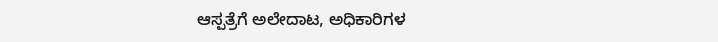ಆಸ್ಪತ್ರೆಗೆ ಅಲೇದಾಟ, ಅಧಿಕಾರಿಗಳ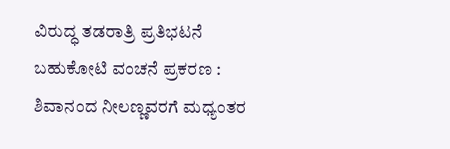ವಿರುದ್ಧ ತಡರಾತ್ರಿ ಪ್ರತಿಭಟನೆ
ಬಹುಕೋಟಿ ವಂಚನೆ ಪ್ರಕರಣ : ಶಿವಾನಂದ ನೀಲಣ್ಣವರಗೆ ಮಧ್ಯಂತರ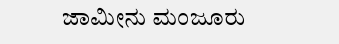ಜಾಮೀನು ಮಂಜೂರು